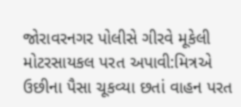જોરાવરનગર પોલીસે ગીરવે મૂકેલી મોટરસાયકલ પરત અપાવી:મિત્રએ ઉછીના પૈસા ચૂકવ્યા છતાં વાહન પરત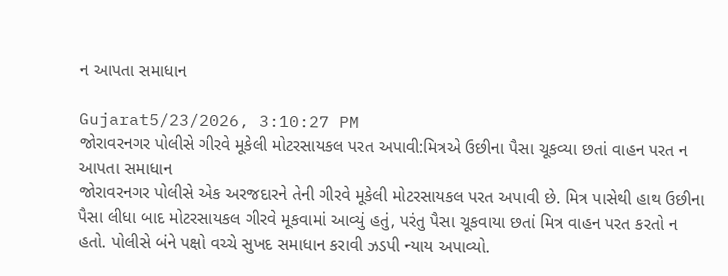ન આપતા સમાધાન

Gujarat5/23/2026, 3:10:27 PM
જોરાવરનગર પોલીસે ગીરવે મૂકેલી મોટરસાયકલ પરત અપાવી:મિત્રએ ઉછીના પૈસા ચૂકવ્યા છતાં વાહન પરત ન આપતા સમાધાન
જોરાવરનગર પોલીસે એક અરજદારને તેની ગીરવે મૂકેલી મોટરસાયકલ પરત અપાવી છે. મિત્ર પાસેથી હાથ ઉછીના પૈસા લીધા બાદ મોટરસાયકલ ગીરવે મૂકવામાં આવ્યું હતું, પરંતુ પૈસા ચૂકવાયા છતાં મિત્ર વાહન પરત કરતો ન હતો. પોલીસે બંને પક્ષો વચ્ચે સુખદ સમાધાન કરાવી ઝડપી ન્યાય અપાવ્યો.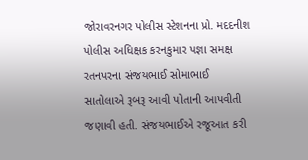જોરાવરનગર પોલીસ સ્ટેશનના પ્રો. મદદનીશ પોલીસ અધિક્ષક કરનકુમાર પજ્ઞા સમક્ષ રતનપરના સંજયભાઈ સોમાભાઈ સાતોલાએ રૂબરૂ આવી પોતાની આપવીતી જણાવી હતી. સંજયભાઈએ રજૂઆત કરી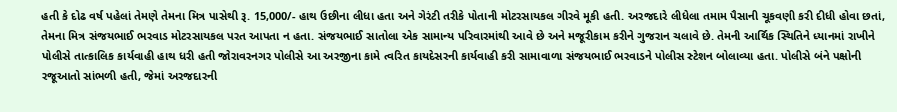હતી કે દોઢ વર્ષ પહેલાં તેમણે તેમના મિત્ર પાસેથી રૂ. 15,000/- હાથ ઉછીના લીધા હતા અને ગેરંટી તરીકે પોતાની મોટરસાયકલ ગીરવે મૂકી હતી. અરજદારે લીધેલા તમામ પૈસાની ચૂકવણી કરી દીધી હોવા છતાં, તેમના મિત્ર સંજયભાઈ ભરવાડ મોટરસાયકલ પરત આપતા ન હતા. સંજયભાઈ સાતોલા એક સામાન્ય પરિવારમાંથી આવે છે અને મજૂરીકામ કરીને ગુજરાન ચલાવે છે. તેમની આર્થિક સ્થિતિને ધ્યાનમાં રાખીને પોલીસે તાત્કાલિક કાર્યવાહી હાથ ધરી હતી જોરાવરનગર પોલીસે આ અરજીના કામે ત્વરિત કાયદેસરની કાર્યવાહી કરી સામાવાળા સંજયભાઈ ભરવાડને પોલીસ સ્ટેશન બોલાવ્યા હતા. પોલીસે બંને પક્ષોની રજૂઆતો સાંભળી હતી, જેમાં અરજદારની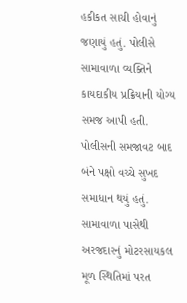હકીકત સાચી હોવાનું જણાયું હતું. પોલીસે સામાવાળા વ્યક્તિને કાયદાકીય પ્રક્રિયાની યોગ્ય સમજ આપી હતી. પોલીસની સમજાવટ બાદ બંને પક્ષો વચ્ચે સુખદ સમાધાન થયું હતું. સામાવાળા પાસેથી અરજદારનું મોટરસાયકલ મૂળ સ્થિતિમાં પરત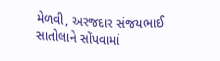મેળવી, અરજદાર સંજયભાઈ સાતોલાને સોંપવામાં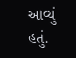આવ્યું હતું.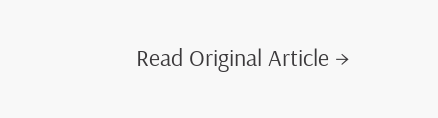Read Original Article →